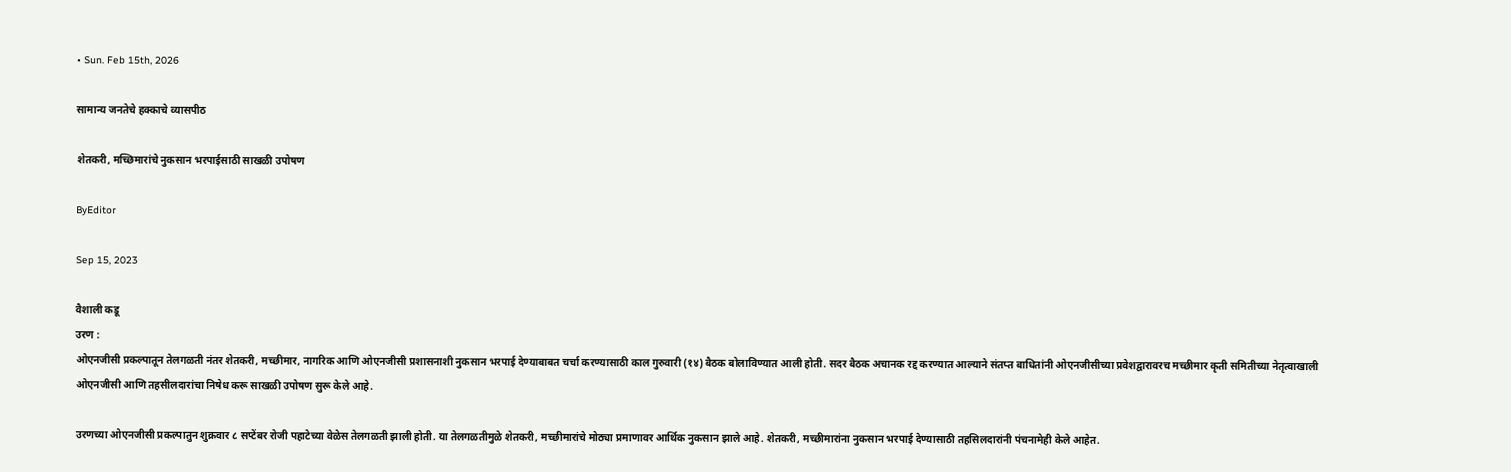• Sun. Feb 15th, 2026

सामान्य जनतेचे हक्काचे व्यासपीठ

शेतकरी, मच्छिमारांचे नुकसान भरपाईसाठी साखळी उपोषण

ByEditor

Sep 15, 2023

वैशाली कडू
उरण :
ओएनजीसी प्रकल्पातून तेलगळती नंतर शेतकरी, मच्छीमार, नागरिक आणि ओएनजीसी प्रशासनाशी नुकसान भरपाई देण्याबाबत चर्चा करण्यासाठी काल गुरुवारी (१४) बैठक बोलाविण्यात आली होती. सदर बैठक अचानक रद्द करण्यात आल्याने संतप्त बाधितांनी ओएनजीसीच्या प्रवेशद्वारावरच मच्छीमार कृती समितीच्या नेतृत्वाखाली ओएनजीसी आणि तहसीलदारांचा निषेध करू साखळी उपोषण सुरू केले आहे.

उरणच्या ओएनजीसी प्रकल्पातुन शुक्रवार ८ सप्टेंबर रोजी पहाटेच्या वेळेस तेलगळती झाली होती. या तेलगळतीमुळे शेतकरी, मच्छीमारांचे मोठ्या प्रमाणावर आर्थिक नुकसान झाले आहे. शेतकरी, मच्छीमारांना नुकसान भरपाई देण्यासाठी तहसिलदारांनी पंचनामेही केले आहेत.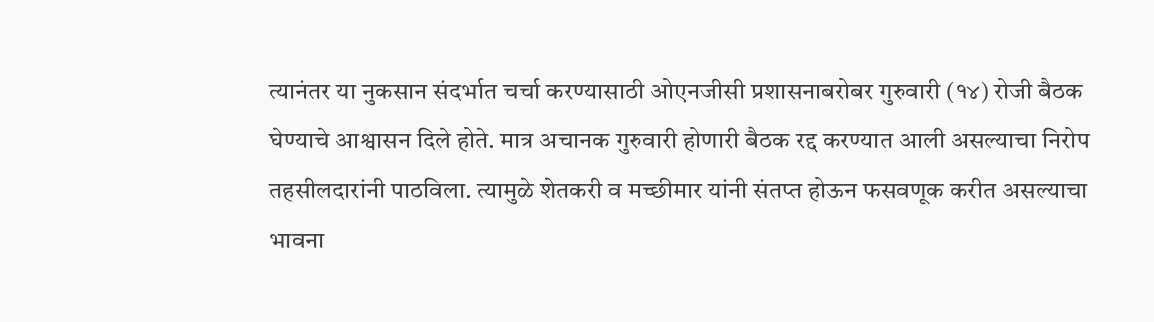त्यानंतर या नुकसान संदर्भात चर्चा करण्यासाठी ओएनजीसी प्रशासनाबरोबर गुरुवारी (१४) रोजी बैठक घेण्याचे आश्वासन दिले होते. मात्र अचानक गुरुवारी होणारी बैठक रद्द करण्यात आली असल्याचा निरोप तहसीलदारांनी पाठविला. त्यामुळे शेतकरी व मच्छीमार यांनी संतप्त होऊन फसवणूक करीत असल्याचा भावना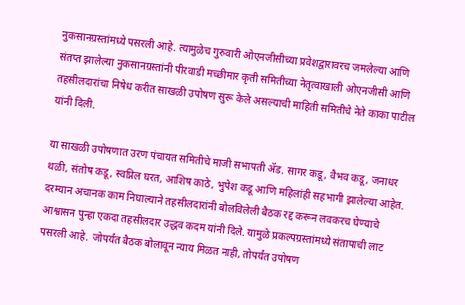नुकसानग्रस्तांमध्ये पसरली आहे. त्यामुळेच गुरुवारी ओएनजीसीच्या प्रवेशद्वारावरच जमलेल्या आणि संतप्त झालेल्या नुकसानग्रस्तांनी पीरवाडी मच्छीमार कृती समितीच्या नेतृत्वाखाली ओएनजीसी आणि तहसीलदारांचा निषेध करीत साखळी उपोषण सुरू केले असल्याची माहिती समितीचे नेते काका पाटील यांनी दिली.

या साखळी उपोषणात उरण पंचायत समितीचे माजी सभापती ॲड. सागर कडू, वैभव कडू, जनाधर थळी, संतोष कडू, स्वप्निल घरत, आशिष काठे, भुपेश कडू आणि महिलांही सहभागी झालेल्या आहेत. दरम्यान अचानक काम निघाल्याने तहसीलदारांनी बोलविलेली बैठक रद्द करून लवकरच घेण्याचे आश्वासन पुन्हा एकदा तहसीलदार उद्धव कदम यांनी दिले. यामुळे प्रकल्पग्रस्तांमध्ये संतापाची लाट पसरली आहे. जोपर्यंत बैठक बोलावून न्याय मिळत नाही, तोपर्यंत उपोषण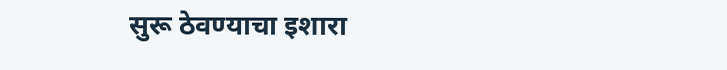सुरू ठेवण्याचा इशारा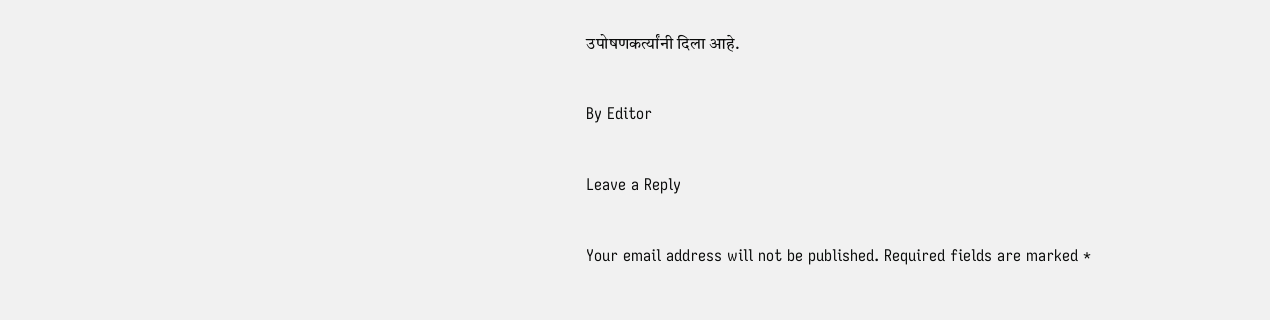उपोषणकर्त्यांनी दिला आहे.

By Editor

Leave a Reply

Your email address will not be published. Required fields are marked *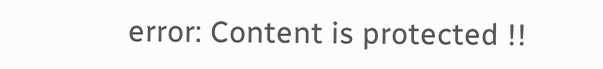error: Content is protected !!